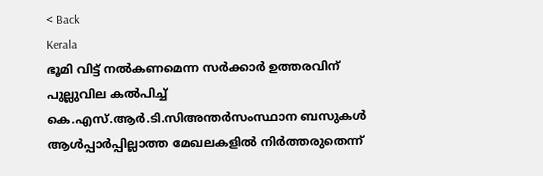< Back
Kerala
ഭൂമി വിട്ട് നല്‍കണമെന്ന സര്‍ക്കാര്‍ ഉത്തരവിന് പുല്ലുവില കല്‍പിച്ച് കെ.എസ്.ആര്‍.ടി.സിഅന്തര്‍സംസ്ഥാന ബസുകള്‍ ആള്‍പ്പാര്‍പ്പില്ലാത്ത മേഖലകളില്‍ നിര്‍ത്തരുതെന്ന്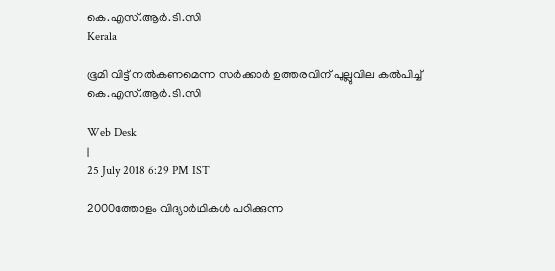കെ.എസ്.ആര്‍.ടി.സി
Kerala

ഭൂമി വിട്ട് നല്‍കണമെന്ന സര്‍ക്കാര്‍ ഉത്തരവിന് പുല്ലുവില കല്‍പിച്ച് കെ.എസ്.ആര്‍.ടി.സി

Web Desk
|
25 July 2018 6:29 PM IST

2000ത്തോളം വിദ്യാര്‍ഥികള്‍ പഠിക്കുന്ന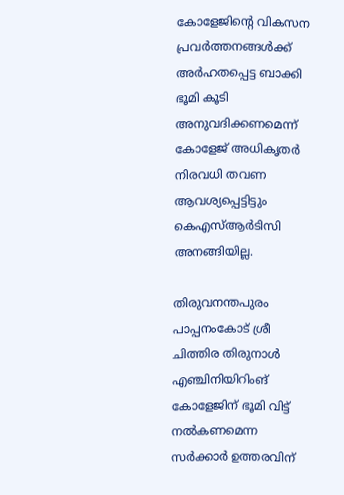കോളേജിന്‍റെ വികസന പ്രവര്‍ത്തനങ്ങള്‍ക്ക് അര്‍ഹതപ്പെട്ട ബാക്കി ഭൂമി കൂടി അനുവദിക്കണമെന്ന് കോളേജ് അധികൃതര്‍ നിരവധി തവണ ആവശ്യപ്പെട്ടിട്ടും കെഎസ്ആര്‍ടിസി അനങ്ങിയില്ല.

തിരുവനന്തപുരം പാപ്പനംകോട് ശ്രീ ചിത്തിര തിരുനാള്‍ എഞ്ചിനിയിറിംങ് കോളേജിന് ഭൂമി വിട്ട് നല്‍കണമെന്ന സര്‍ക്കാര്‍ ഉത്തരവിന്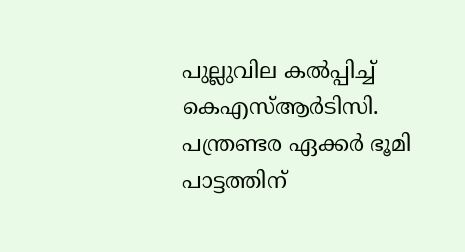പുല്ലുവില കല്‍പ്പിച്ച് കെഎസ്ആര്‍ടിസി. പന്ത്രണ്ടര ഏക്കര്‍ ഭൂമി പാട്ടത്തിന്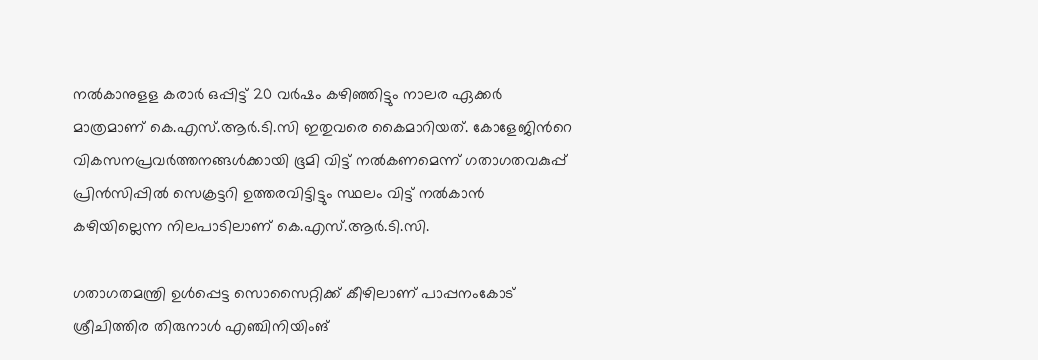നല്‍കാനുളള കരാര്‍ ഒപ്പിട്ട് 20 വര്‍ഷം കഴിഞ്ഞിട്ടും നാലര ഏക്കര്‍ മാത്രമാണ് കെ.എസ്.ആര്‍.ടി.സി ഇതുവരെ കൈമാറിയത്. കോളേജിന്‍റെ വികസനപ്രവര്‍ത്തനങ്ങള്‍ക്കായി ഭൂമി വിട്ട് നല്‍കണമെന്ന് ഗതാഗതവകുപ്പ് പ്രിന്‍സിപ്പില്‍ സെക്രട്ടറി ഉത്തരവിട്ടിട്ടും സ്ഥലം വിട്ട് നല്‍കാന്‍ കഴിയില്ലെന്ന നിലപാടിലാണ് കെ.എസ്.ആര്‍.ടി.സി.

ഗതാഗതമന്ത്രി ഉള്‍പ്പെട്ട സൊസൈറ്റിക്ക് കീഴിലാണ് പാപ്പനംകോട് ശ്രീചിത്തിര തിരുനാള്‍ എഞ്ചിനിയിംങ്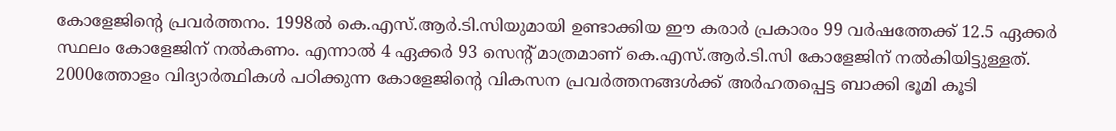കോളേജിന്‍റെ പ്രവര്‍ത്തനം. 1998ല്‍ കെ.എസ്.ആര്‍.ടി.സിയുമായി ഉണ്ടാക്കിയ ഈ കരാര്‍ പ്രകാരം 99 വര്‍ഷത്തേക്ക് 12.5 ഏക്കര്‍ സ്ഥലം കോളേജിന് നല്‍കണം. എന്നാല്‍ 4 ഏക്കര്‍ 93 സെന്‍റ് മാത്രമാണ് കെ.എസ്.ആര്‍.ടി.സി കോളേജിന് നല്‍കിയിട്ടുള്ളത്. 2000ത്തോളം വിദ്യാര്‍ത്ഥികള്‍ പഠിക്കുന്ന കോളേജിന്‍റെ വികസന പ്രവര്‍ത്തനങ്ങള്‍ക്ക് അര്‍ഹതപ്പെട്ട ബാക്കി ഭൂമി കൂടി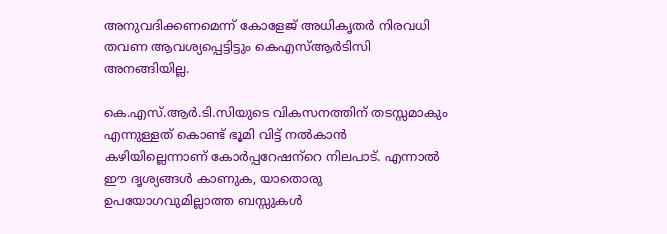അനുവദിക്കണമെന്ന് കോളേജ് അധികൃതര്‍ നിരവധി തവണ ആവശ്യപ്പെട്ടിട്ടും കെഎസ്ആര്‍ടിസി അനങ്ങിയില്ല.

കെ.എസ്.ആര്‍.ടി.സിയുടെ വികസനത്തിന് തടസ്സമാകും എന്നുള്ളത് കൊണ്ട് ഭൂമി വിട്ട് നല്‍കാന്‍ കഴിയില്ലെന്നാണ് കോര്‍പ്പറേഷന്‌‍റെ നിലപാട്. എന്നാല്‍ ഈ ദൃശ്യങ്ങള്‍ കാണുക, യാതൊരു ഉപയോഗവുമില്ലാത്ത ബസ്സുകള്‍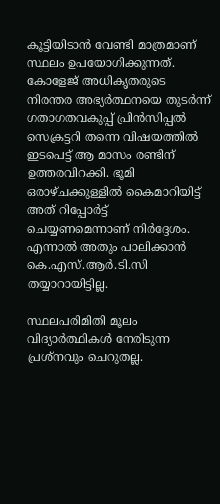കൂട്ടിയിടാന്‍ വേണ്ടി മാത്രമാണ് സ്ഥലം ഉപയോഗിക്കുന്നത്. കോളേജ് അധികൃതരുടെ നിരന്തര അഭ്യര്‍ത്ഥനയെ തുടര്‍ന്ന് ഗതാഗതവകുപ്പ് പ്രിന്‍സിപ്പല്‍ സെക്രട്ടറി തന്നെ വിഷയത്തില്‍ ഇടപെട്ട് ആ മാസം രണ്ടിന് ഉത്തരവിറക്കി. ഭൂമി ഒരാഴ്ചക്കുള്ളില്‍ കൈമാറിയിട്ട് അത് റിപ്പോര്‍ട്ട് ചെയ്യണമെന്നാണ് നിര്‍ദ്ദേശം. എന്നാല്‍ അതും പാലിക്കാന്‍ കെ.എസ്.ആര്‍.ടി.സി തയ്യാറായിട്ടില്ല.

സ്ഥലപരിമിതി മൂലം വിദ്യാര്‍ത്ഥികള്‍ നേരിടുന്ന പ്രശ്നവും ചെറുതല്ല.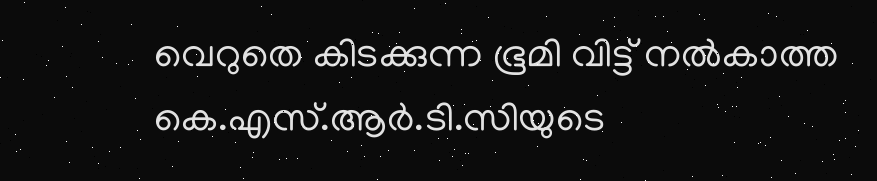വെറുതെ കിടക്കുന്ന ഭൂമി വിട്ട് നല്‍കാത്ത കെ.എസ്.ആര്‍.ടി.സിയുടെ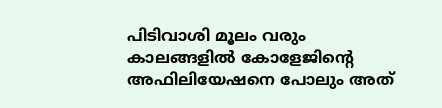പിടിവാശി മൂലം വരും കാലങ്ങളില്‍ കോളേജിന്‍റെ അഫിലിയേഷനെ പോലും അത്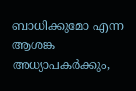ബാധിക്കുമോ എന്ന ആശങ്ക അധ്യാപകര്‍ക്കും,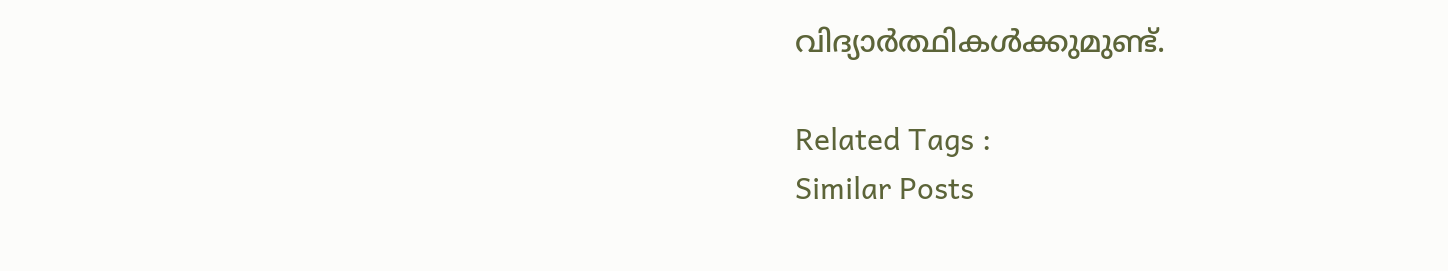വിദ്യാര്‍ത്ഥികള്‍ക്കുമുണ്ട്.

Related Tags :
Similar Posts